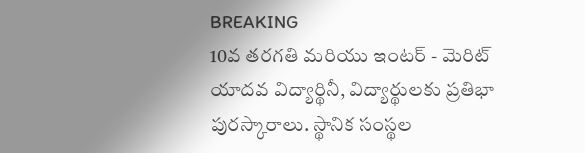BREAKING
10వ తరగతి మరియు ఇంటర్ - మెరిట్ యాదవ విద్యార్థినీ, విద్యార్థులకు ప్రతిభా పురస్కారాలు. స్థానిక సంస్థల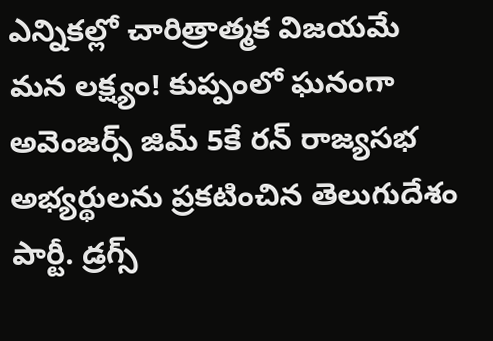ఎన్నికల్లో చారిత్రాత్మక విజయమే మన లక్ష్యం! కుప్పంలో ఘనంగా అవెంజర్స్ జిమ్ 5కే రన్ రాజ్యసభ అభ్యర్థులను ప్రకటించిన తెలుగుదేశం పార్టీ. డ్రగ్స్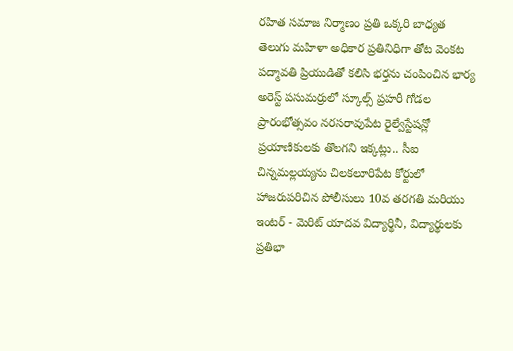రహిత సమాజ నిర్మాణం ప్రతి ఒక్కరి బాధ్యత తెలుగు మహిళా అధికార ప్రతినిధిగా తోట వెంకట పద్మావతి ప్రియుడితో కలిసి భర్తను చంపించిన భార్య అరెస్ట్ పసుమర్రులో స్కూల్స్ ప్రహరీ గోడల ప్రారంభోత్సవం నరసరావుపేట రైల్వేస్టేషన్లో ప్రయాణికులకు తొలగని ఇక్కట్లు.. సీఐ చిన్నమల్లయ్యను చిలకలూరిపేట కోర్టులో హాజరుపరిచిన పోలీసులు 10వ తరగతి మరియు ఇంటర్ - మెరిట్ యాదవ విద్యార్థినీ, విద్యార్థులకు ప్రతిభా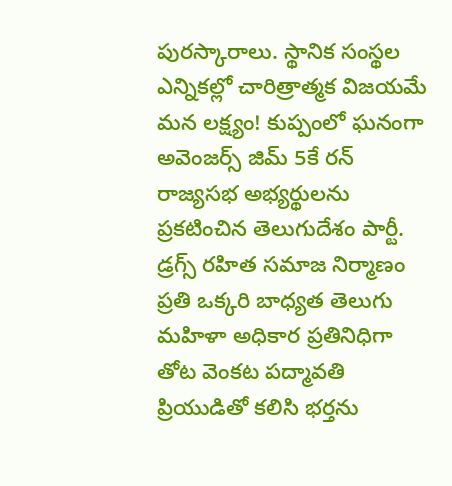పురస్కారాలు. స్థానిక సంస్థల ఎన్నికల్లో చారిత్రాత్మక విజయమే మన లక్ష్యం! కుప్పంలో ఘనంగా అవెంజర్స్ జిమ్ 5కే రన్ రాజ్యసభ అభ్యర్థులను ప్రకటించిన తెలుగుదేశం పార్టీ. డ్రగ్స్ రహిత సమాజ నిర్మాణం ప్రతి ఒక్కరి బాధ్యత తెలుగు మహిళా అధికార ప్రతినిధిగా తోట వెంకట పద్మావతి ప్రియుడితో కలిసి భర్తను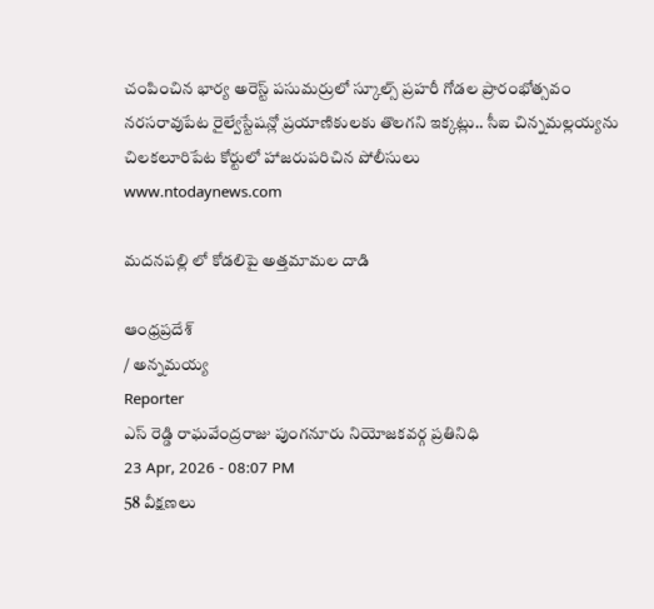చంపించిన భార్య అరెస్ట్ పసుమర్రులో స్కూల్స్ ప్రహరీ గోడల ప్రారంభోత్సవం నరసరావుపేట రైల్వేస్టేషన్లో ప్రయాణికులకు తొలగని ఇక్కట్లు.. సీఐ చిన్నమల్లయ్యను చిలకలూరిపేట కోర్టులో హాజరుపరిచిన పోలీసులు
www.ntodaynews.com

మదనపల్లి లో కోడలిపై అత్తమామల దాడి

ఆంధ్రప్రదేశ్
/ అన్నమయ్య
Reporter
ఎస్ రెడ్డి రాఘవేంద్రరాజు పుంగనూరు నియోజకవర్గ ప్రతినిధి
23 Apr, 2026 - 08:07 PM
58 వీక్షణలు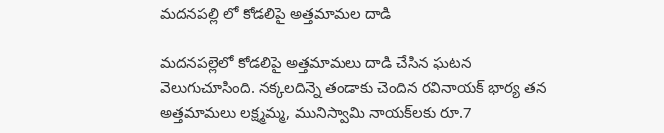మదనపల్లి లో కోడలిపై అత్తమామల దాడి

మదనపల్లెలో కోడలిపై అత్తమామలు దాడి చేసిన ఘటన వెలుగుచూసింది. నక్కలదిన్నె తండాకు చెందిన రవినాయక్ భార్య తన అత్తమామలు లక్ష్మమ్మ, మునిస్వామి నాయక్‌లకు రూ.7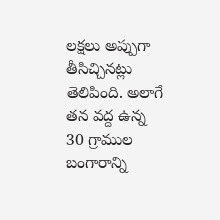లక్షలు అప్పుగా తీసిచ్చినట్లు తెలిపింది. అలాగే తన వద్ద ఉన్న 30 గ్రాముల బంగారాన్ని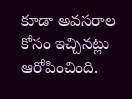కూడా అవసరాల కోసం ఇచ్చినట్లు ఆరోపించింది.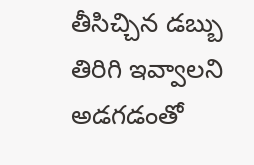తీసిచ్చిన డబ్బు తిరిగి ఇవ్వాలని అడగడంతో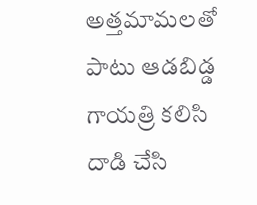అత్తమామలతో పాటు ఆడబిడ్డ గాయత్రి కలిసి దాడి చేసి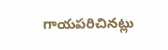గాయపరిచినట్లు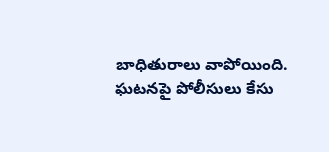బాధితురాలు వాపోయింది. ఘటనపై పోలీసులు కేసు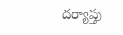దర్యాప్తు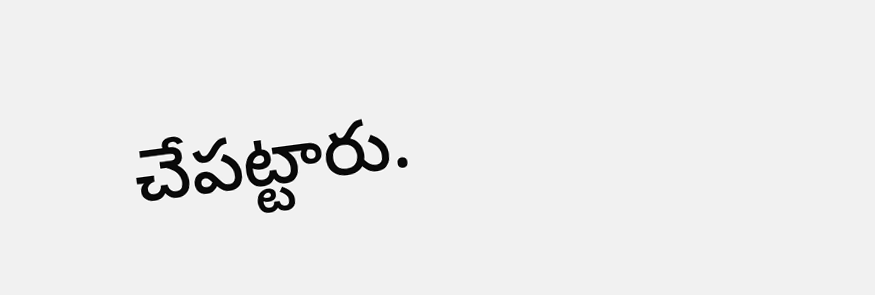చేపట్టారు.